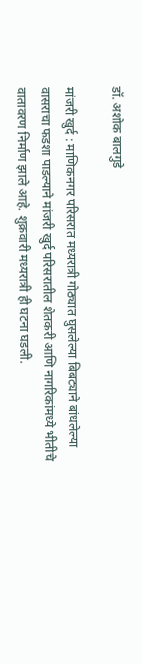डॉ. अशोक बालगुडे

मांजरी खुर्द : माणिकनगर परिसरात मध्यरात्री गोठ्यात घुसलेल्या बिबट्याने बांधलेल्या वासराचा फडशा पाडल्याने मांजरी खुर्द परिसरातील शेतकरी आणि नागरिकांमध्ये भीतीचे वातावरण निर्माण झाले आहे. शुक्रवारी मध्यरात्री ही घटना घडली.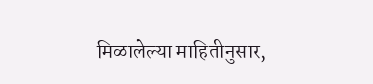मिळालेल्या माहितीनुसार,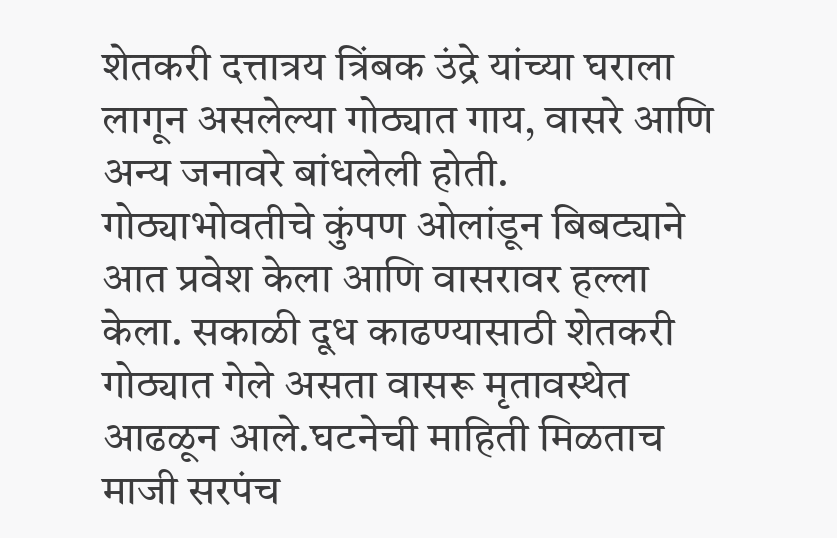शेतकरी दत्तात्रय त्रिंबक उंद्रे यांच्या घराला लागून असलेल्या गोठ्यात गाय, वासरे आणि अन्य जनावरे बांधलेली होती. गोठ्याभोवतीचे कुंपण ओलांडून बिबट्याने आत प्रवेश केला आणि वासरावर हल्ला केला. सकाळी दूध काढण्यासाठी शेतकरी गोठ्यात गेले असता वासरू मृतावस्थेत आढळून आले.घटनेची माहिती मिळताच माजी सरपंच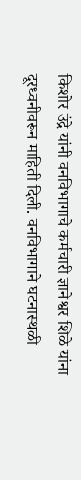किशोर उंद्रे यांनी वनविभागाचे कर्मचारी ज्ञानेश्वर शिळे यांना दूरध्वनीवरून माहिती दिली. वनविभागाने घटनास्थळी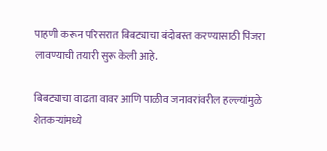पाहणी करून परिसरात बिबट्याचा बंदोबस्त करण्यासाठी पिंजरा लावण्याची तयारी सुरू केली आहे.

बिबट्याचा वाढता वावर आणि पाळीव जनावरांवरील हल्ल्यांमुळे शेतकऱ्यांमध्ये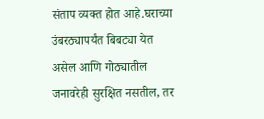संताप व्यक्त होत आहे.घराच्या उंबरठ्यापर्यंत बिबट्या येत असेल आणि गोठ्यातील जनावरेही सुरक्षित नसतील, तर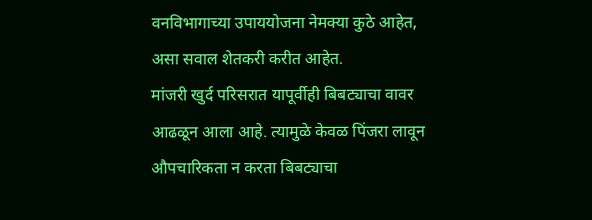वनविभागाच्या उपाययोजना नेमक्या कुठे आहेत, असा सवाल शेतकरी करीत आहेत.
मांजरी खुर्द परिसरात यापूर्वीही बिबट्याचा वावर आढळून आला आहे. त्यामुळे केवळ पिंजरा लावून औपचारिकता न करता बिबट्याचा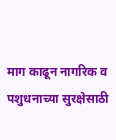माग काढून नागरिक व पशुधनाच्या सुरक्षेसाठी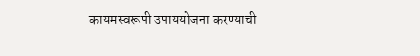कायमस्वरूपी उपाययोजना करण्याची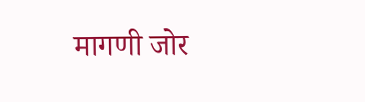मागणी जोर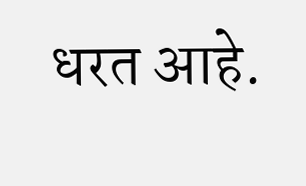धरत आहे.